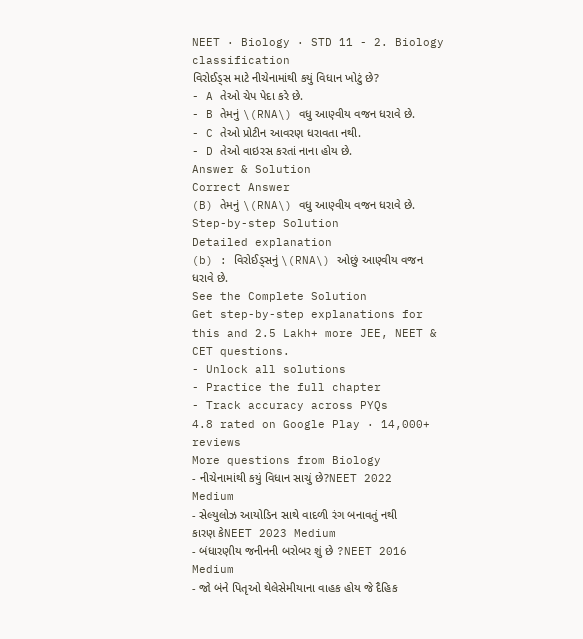NEET · Biology · STD 11 - 2. Biology classification
વિરોઈડ્સ માટે નીચેનામાંથી કયું વિધાન ખોટું છે?
- A તેઓ ચેપ પેદા કરે છે.
- B તેમનું \(RNA\) વધુ આણ્વીય વજન ધરાવે છે.
- C તેઓ પ્રોટીન આવરણ ધરાવતા નથી.
- D તેઓ વાઇરસ કરતાં નાના હોય છે.
Answer & Solution
Correct Answer
(B) તેમનું \(RNA\) વધુ આણ્વીય વજન ધરાવે છે.
Step-by-step Solution
Detailed explanation
(b) : વિરોઈડ્સનું \(RNA\) ઓછું આણ્વીય વજન ધરાવે છે.
See the Complete Solution
Get step-by-step explanations for this and 2.5 Lakh+ more JEE, NEET & CET questions.
- Unlock all solutions
- Practice the full chapter
- Track accuracy across PYQs
4.8 rated on Google Play · 14,000+ reviews
More questions from Biology
- નીચેનામાંથી કયું વિધાન સાચું છે?NEET 2022 Medium
- સેલ્યુલોઝ આયોડિન સાથે વાદળી રંગ બનાવતું નથી કારણ કેNEET 2023 Medium
- બંધારણીય જનીનની બરોબર શું છે ?NEET 2016 Medium
- જો બંને પિતૃઓ થેલેસેમીયાના વાહક હોય જે દૈહિક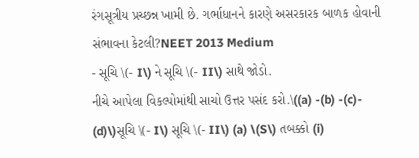રંગસૂત્રીય પ્રચ્છન્ન ખામી છે. ગર્ભાધાનને કારણે અસરકારક બાળક હોવાની સંભાવના કેટલી?NEET 2013 Medium
- સૂચિ \(- I\) ને સૂચિ \(- II\) સાથે જોડો.
નીચે આપેલા વિકલ્પોમાંથી સાચો ઉત્તર પસંદ કરો.\((a) -(b) -(c)- (d)\)સૂચિ \(- I\) સૂચિ \(- II\) (a) \(S\) તબક્કો (i)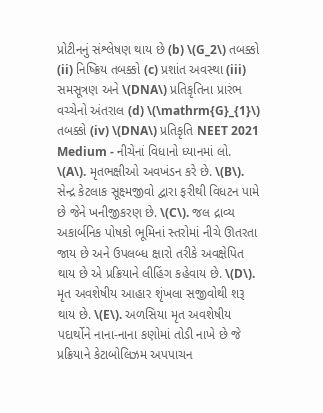પ્રોટીનનું સંશ્લેષણ થાય છે (b) \(G_2\) તબક્કો (ii) નિષ્ક્રિય તબક્કો (c) પ્રશાંત અવસ્થા (iii) સમસૂત્રણ અને \(DNA\) પ્રતિકૃતિના પ્રારંભ વચ્ચેનો અંતરાલ (d) \(\mathrm{G}_{1}\) તબક્કો (iv) \(DNA\) પ્રતિકૃતિ NEET 2021 Medium - નીચેનાં વિધાનો ધ્યાનમાં લો. \(A\). મૃતભક્ષીઓ અવખંડન કરે છે. \(B\). સેન્દ્ર કેટલાક સૂક્ષ્મજીવો દ્વારા ફરીથી વિધટન પામે છે જેને ખનીજીકરણ છે. \(C\). જલ દ્રાવ્ય અકાર્બનિક પોષકો ભૂમિનાં સ્તરોમાં નીચે ઊતરતા જાય છે અને ઉપલબ્ધ ક્ષારો તરીકે અવક્ષેપિત થાય છે એ પ્રક્રિયાને લીહિંગ કહેવાય છે. \(D\). મૃત અવશેષીય આહાર શૃંખલા સજીવોથી શરૂ થાય છે. \(E\). અળસિયા મૃત અવશેષીય પદાર્થોને નાના-નાના કણોમાં તોડી નાખે છે જે પ્રક્રિયાને કેટાબોલિઝમ અપપાચન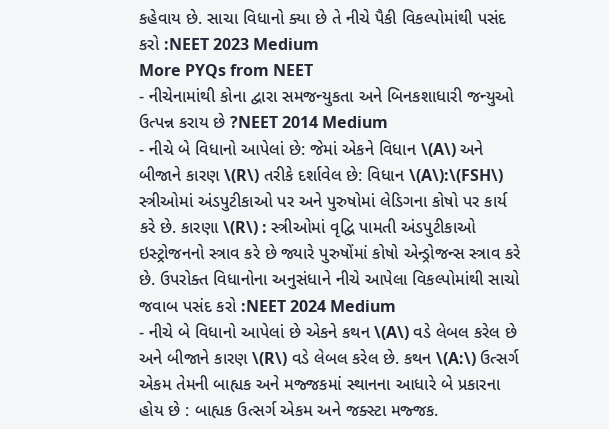કહેવાય છે. સાચા વિધાનો ક્યા છે તે નીચે પૈકી વિકલ્પોમાંથી પસંદ કરો :NEET 2023 Medium
More PYQs from NEET
- નીચેનામાંથી કોના દ્વારા સમજન્યુકતા અને બિનકશાધારી જન્યુઓ ઉત્પન્ન કરાય છે ?NEET 2014 Medium
- નીચે બે વિધાનો આપેલાં છે: જેમાં એકને વિધાન \(A\) અને બીજાને કારણ \(R\) તરીકે દર્શાવેલ છે: વિધાન \(A\):\(FSH\) સ્ત્રીઓમાં અંડપુટીકાઓ પર અને પુરુષોમાં લેડિગના કોષો પર કાર્ય કરે છે. કારણા \(R\) : સ્ત્રીઓમાં વૃદ્વિ પામતી અંડપુટીકાઓ ઇસ્ટ્રોજનનો સ્ત્રાવ કરે છે જ્યારે પુરુષોંમાં કોષો એન્ડ્રોજન્સ સ્ત્રાવ કરે છે. ઉપરોક્ત વિધાનોના અનુસંધાને નીચે આપેલા વિકલ્પોમાંથી સાચો જવાબ પસંદ કરો :NEET 2024 Medium
- નીચે બે વિધાનો આપેલાં છે એકને કથન \(A\) વડે લેબલ કરેલ છે અને બીજાને કારણ \(R\) વડે લેબલ કરેલ છે. કથન \(A:\) ઉત્સર્ગ એકમ તેમની બાહ્યક અને મજ્જકમાં સ્થાનના આધારે બે પ્રકારના હોય છે : બાહ્યક ઉત્સર્ગ એકમ અને જક્સ્ટા મજ્જક.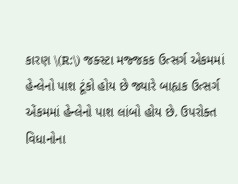કારણ \(R:\) જક્સ્ટા મજ્જકક ઉત્સર્ગ એકમમાં હેન્લેનો પાશ ટૂંકો હોય છે જ્યારે બાહ્યક ઉત્સર્ગ એંકમમાં હેન્લેનો પાશ લાંબો હોય છે. ઉપરોક્ત વિધાનોના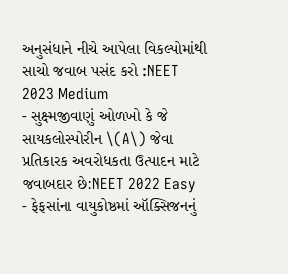અનુસંધાને નીચે આપેલા વિકલ્પોમાંથી સાચો જવાબ પસંદ કરો :NEET 2023 Medium
- સુક્ષ્મજીવાણું ઓળખો કે જે સાયકલોસ્પોરીન \(A\) જેવા પ્રતિકારક અવરોધકતા ઉત્પાદન માટે જવાબદાર છે:NEET 2022 Easy
- ફેફસાંના વાયુકોષ્ઠમાં ઑક્સિજનનું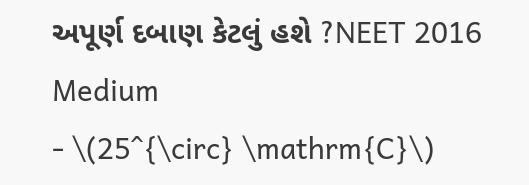અપૂર્ણ દબાણ કેટલું હશે ?NEET 2016 Medium
- \(25^{\circ} \mathrm{C}\)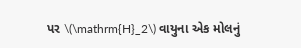પર \(\mathrm{H}_2\) વાયુના એક મોલનું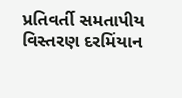પ્રતિવર્તી સમતાપીય વિસ્તરણ દરમિંયાન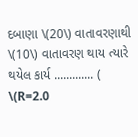દબાણા \(20\) વાતાવરણાથી \(10\) વાતાવરણ થાય ત્યારે થયેલ કાર્ય ............. ( \(R=2.0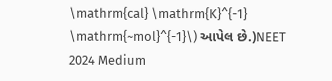\mathrm{cal} \mathrm{K}^{-1} \mathrm{~mol}^{-1}\) આપેલ છે.)NEET 2024 Medium